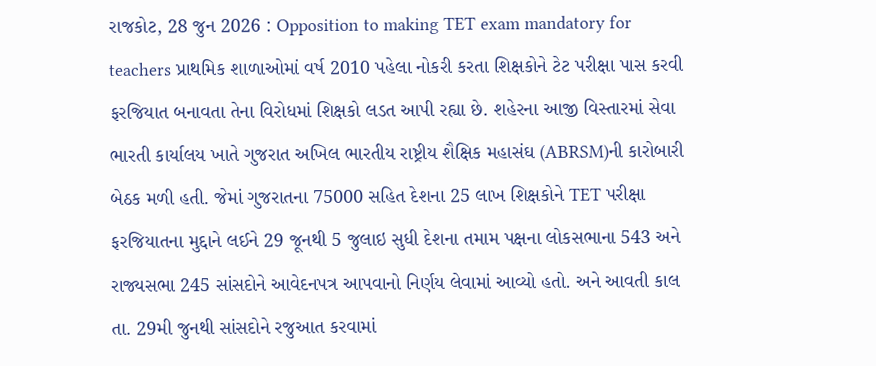રાજકોટ, 28 જુન 2026 : Opposition to making TET exam mandatory for teachers પ્રાથમિક શાળાઓમાં વર્ષ 2010 પહેલા નોકરી કરતા શિક્ષકોને ટેટ પરીક્ષા પાસ કરવી ફરજિયાત બનાવતા તેના વિરોધમાં શિક્ષકો લડત આપી રહ્યા છે. શહેરના આજી વિસ્તારમાં સેવા ભારતી કાર્યાલય ખાતે ગુજરાત અખિલ ભારતીય રાષ્ટ્રીય શૈક્ષિક મહાસંઘ (ABRSM)ની કારોબારી બેઠક મળી હતી. જેમાં ગુજરાતના 75000 સહિત દેશના 25 લાખ શિક્ષકોને TET પરીક્ષા ફરજિયાતના મુદ્દાને લઈને 29 જૂનથી 5 જુલાઇ સુધી દેશના તમામ પક્ષના લોકસભાના 543 અને રાજ્યસભા 245 સાંસદોને આવેદનપત્ર આપવાનો નિર્ણય લેવામાં આવ્યો હતો. અને આવતી કાલ તા. 29મી જુનથી સાંસદોને રજુઆત કરવામાં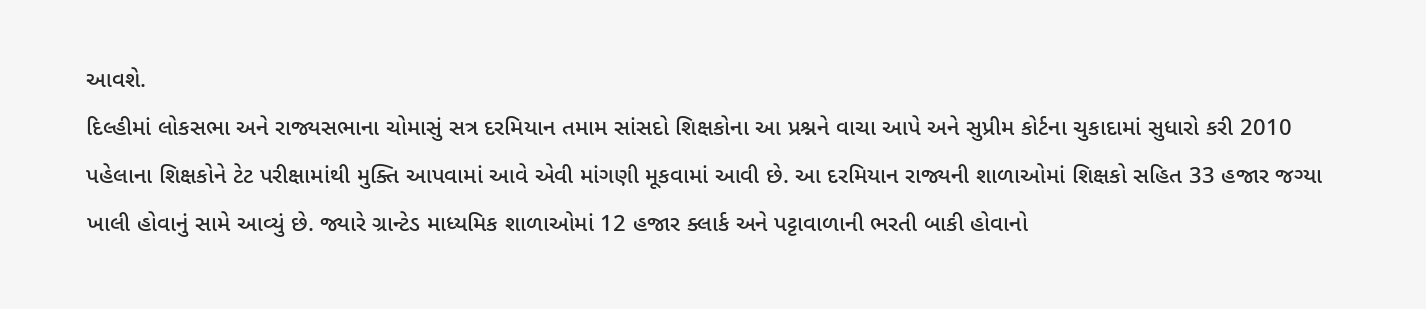આવશે.
દિલ્હીમાં લોકસભા અને રાજ્યસભાના ચોમાસું સત્ર દરમિયાન તમામ સાંસદો શિક્ષકોના આ પ્રશ્નને વાચા આપે અને સુપ્રીમ કોર્ટના ચુકાદામાં સુધારો કરી 2010 પહેલાના શિક્ષકોને ટેટ પરીક્ષામાંથી મુક્તિ આપવામાં આવે એવી માંગણી મૂકવામાં આવી છે. આ દરમિયાન રાજ્યની શાળાઓમાં શિક્ષકો સહિત 33 હજાર જગ્યા ખાલી હોવાનું સામે આવ્યું છે. જ્યારે ગ્રાન્ટેડ માધ્યમિક શાળાઓમાં 12 હજાર ક્લાર્ક અને પટ્ટાવાળાની ભરતી બાકી હોવાનો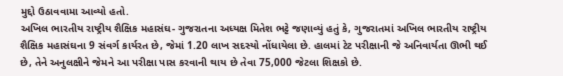મુદ્દો ઉઠાવવામા આવ્યો હતો.
અખિલ ભારતીય રાષ્ટ્રીય શૈક્ષિક મહાસંઘ- ગુજરાતના અધ્યક્ષ મિતેશ ભટ્ટે જણાવ્યું હતું કે, ગુજરાતમાં અખિલ ભારતીય રાષ્ટ્રીય શૈક્ષિક મહાસંઘના 9 સંવર્ગ કાર્યરત છે, જેમાં 1.20 લાખ સદસ્યો નોંધાયેલા છે. હાલમાં ટેટ પરીક્ષાની જે અનિવાર્યતા ઊભી થઈ છે, તેને અનુલક્ષીને જેમને આ પરીક્ષા પાસ કરવાની થાય છે તેવા 75,000 જેટલા શિક્ષકો છે.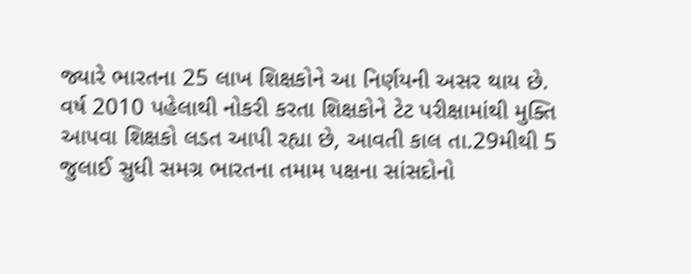જ્યારે ભારતના 25 લાખ શિક્ષકોને આ નિર્ણયની અસર થાય છે.
વર્ષ 2010 પહેલાથી નોકરી કરતા શિક્ષકોને ટેટ પરીક્ષામાંથી મુક્તિ આપવા શિક્ષકો લડત આપી રહ્યા છે, આવતી કાલ તા.29મીથી 5 જુલાઈ સુધી સમગ્ર ભારતના તમામ પક્ષના સાંસદોનો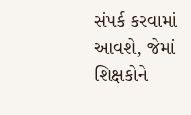સંપર્ક કરવામાં આવશે, જેમાં શિક્ષકોને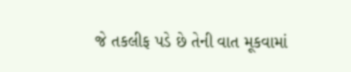જે તકલીફ પડે છે તેની વાત મૂકવામાં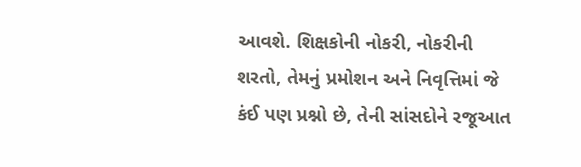આવશે. શિક્ષકોની નોકરી, નોકરીની શરતો, તેમનું પ્રમોશન અને નિવૃત્તિમાં જે કંઈ પણ પ્રશ્નો છે, તેની સાંસદોને રજૂઆત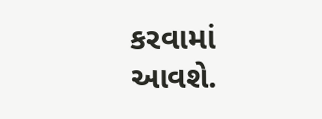કરવામાં આવશે.